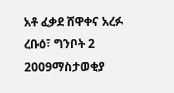አቶ ፈቃደ ሸዋቀና አረፉ
ረቡዕ፣ ግንቦት 2 2009ማስታወቂያ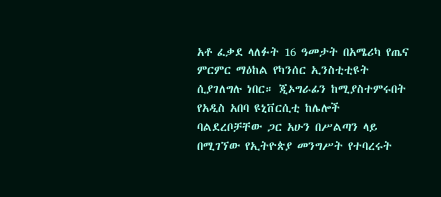አቶ ፈቃደ ላለፉት 16 ዓመታት በአሜሪካ የጤና ምርምር ማዕከል የካንሰር ኢንስቲቲዩት ሲያገለግሉ ነበር። ጂኦግራፊን ከሚያስተምሩበት የአዲስ አበባ ዩኒቨርሲቲ ከሌሎች ባልደረቦቻቸው ጋር አሁን በሥልጣን ላይ በሚገኘው የኢትዮጵያ መንግሥት የተባረሩት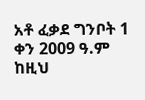አቶ ፈቃደ ግንቦት 1 ቀን 2009 ዓ.ም ከዚህ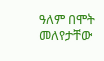ዓለም በሞት መለየታቸው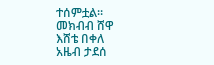ተሰምቷል።
መክብብ ሸዋ
እሸቴ በቀለ
አዜብ ታደሰ